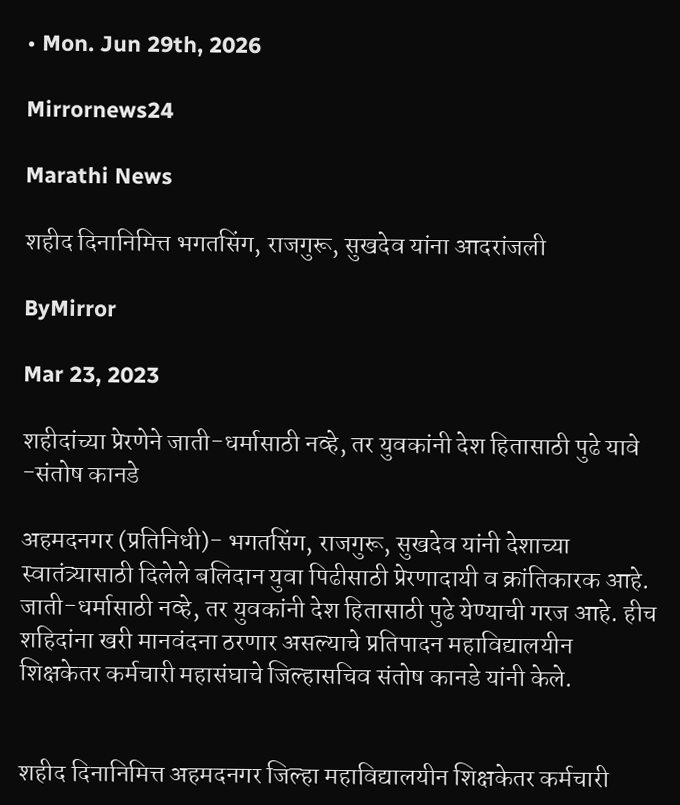• Mon. Jun 29th, 2026

Mirrornews24

Marathi News

शहीद दिनानिमित्त भगतसिंग, राजगुरू, सुखदेव यांना आदरांजली

ByMirror

Mar 23, 2023

शहीदांच्या प्रेरणेने जाती-धर्मासाठी नव्हे, तर युवकांनी देश हितासाठी पुढे यावे -संतोष कानडे

अहमदनगर (प्रतिनिधी)- भगतसिंग, राजगुरू, सुखदेव यांनी देशाच्या स्वातंत्र्यासाठी दिलेले बलिदान युवा पिढीसाठी प्रेरणादायी व क्रांतिकारक आहे. जाती-धर्मासाठी नव्हे, तर युवकांनी देश हितासाठी पुढे येण्याची गरज आहे. हीच शहिदांना खरी मानवंदना ठरणार असल्याचे प्रतिपादन महाविद्यालयीन शिक्षकेतर कर्मचारी महासंघाचे जिल्हासचिव संतोष कानडे यांनी केले.


शहीद दिनानिमित्त अहमदनगर जिल्हा महाविद्यालयीन शिक्षकेतर कर्मचारी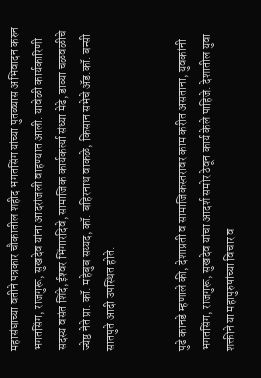महासंघाच्या वतीने पत्रकार चौकातील शहीद भगतसिंग यांच्या पुतळ्यास अभिवादन करुन भगतसिंग, राजगुरू, सुखदेव यांना आदरांजली वाहण्यात आली. यावेळी कार्यकारिणी सदस्य वसंत शिंदे, ईश्‍वर भिंगारदिवे, सामाजिक कार्यकर्त्या संध्या मेढे, डाव्या चळवळीचे ज्येष्ठ नेते प्रा. कॉ. महेबुब सय्यद, कॉ. बहिरनाथ वाकळे, किसान सभेचे अ‍ॅड.कॉ. बन्सी सातपुते आदी उपस्थित होते.


पुढे कानडे म्हणाले की, देशाप्रती व सामाजिकस्तरावर काम करीत असताना, युवकांनी भगतसिंग, राजगुरू, सुखदेव यांचा आदर्श समोर ठेवून कार्य केले पाहिजे. देशातील युवा शक्तीने या महापुरुषांच्या विचार व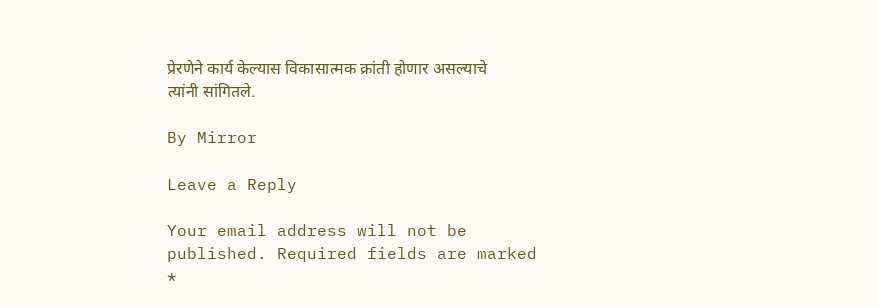प्रेरणेने कार्य केल्यास विकासात्मक क्रांती होणार असल्याचे त्यांनी सांगितले.

By Mirror

Leave a Reply

Your email address will not be published. Required fields are marked *